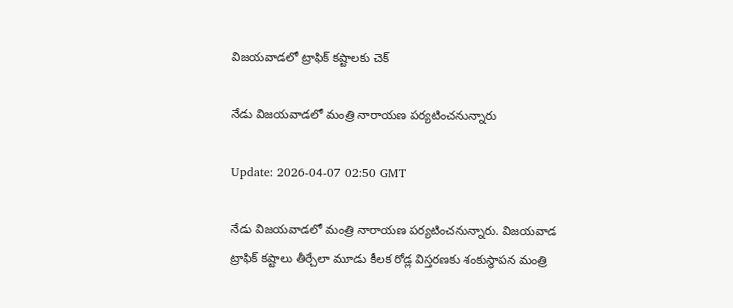విజయవాడలో ట్రాఫిక్ కష్టాలకు చెక్

నేడు విజయవాడలో మంత్రి నారాయణ పర్యటించనున్నారు

Update: 2026-04-07 02:50 GMT

నేడు విజయవాడలో మంత్రి నారాయణ పర్యటించనున్నారు. విజయవాడ ట్రాఫిక్ కష్టాలు తీర్చేలా మూడు కీలక రోడ్ల విస్తరణకు శంకుస్థాపన మంత్రి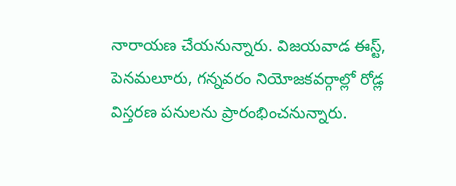నారాయణ చేయనున్నారు. విజయవాడ ఈస్ట్, పెనమలూరు, గన్నవరం నియోజకవర్గాల్లో రోడ్ల విస్తరణ పనులను ప్రారంభించనున్నారు.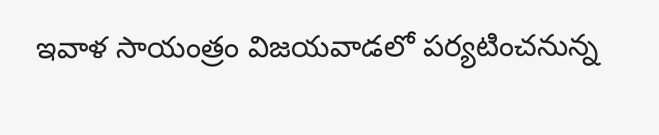ఇవాళ సాయంత్రం విజయవాడలో పర్యటించనున్న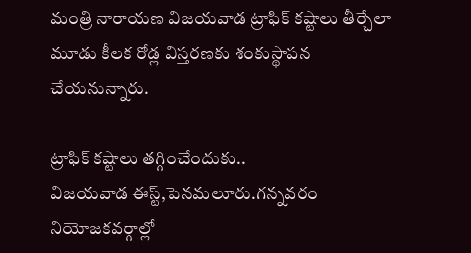మంత్రి నారాయణ విజయవాడ ట్రాఫిక్ కష్టాలు తీర్చేలా మూడు కీలక రోడ్ల విస్తరణకు శంకుస్థాపన చేయనున్నారు.

ట్రాఫిక్ కష్టాలు తగ్గించేందుకు..
విజయవాడ ఈస్ట్,పెనమలూరు.గన్నవరం నియోజకవర్గాల్లో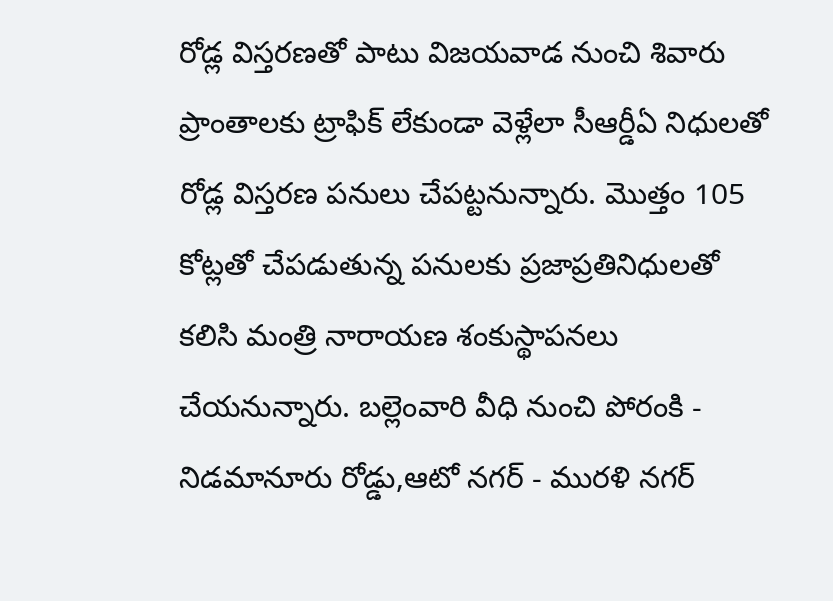రోడ్ల విస్తరణతో పాటు విజయవాడ నుంచి శివారు ప్రాంతాలకు ట్రాఫిక్ లేకుండా వెళ్లేలా సీఆర్డీఏ నిధులతో రోడ్ల విస్తరణ పనులు చేపట్టనున్నారు. మొత్తం 105 కోట్లతో చేపడుతున్న పనులకు ప్రజాప్రతినిధులతో కలిసి మంత్రి నారాయణ శంకుస్థాపనలు చేయనున్నారు. బల్లెంవారి వీధి నుంచి పోరంకి - నిడమానూరు రోడ్డు,ఆటో నగర్ - మురళి నగర్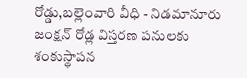రోడ్డు,బల్లెంవారి వీధి - నిడమానూరు జంక్షన్ రోడ్ల విస్తరణ పనులకు శంకుస్థాపన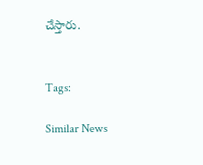చేస్తారు.


Tags:

Similar News